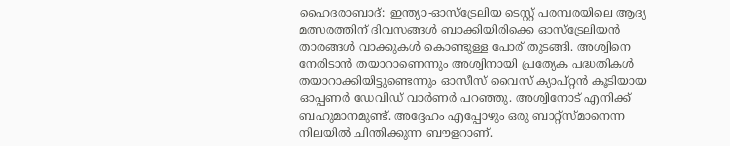ഹൈദരാബാദ്: ഇന്ത്യാ-ഓസ്ട്രേലിയ ടെസ്റ്റ് പരമ്പരയിലെ ആദ്യ മത്സരത്തിന് ദിവസങ്ങള്‍ ബാക്കിയിരിക്കെ ഓസ്ട്രേലിയന്‍ താരങ്ങള്‍ വാക്കുകള്‍ കൊണ്ടുള്ള പോര് തുടങ്ങി. അശ്വിനെ നേരിടാന്‍ തയാറാണെന്നും അശ്വിനായി പ്രത്യേക പദ്ധതികള്‍ തയാറാക്കിയിട്ടുണ്ടെന്നും ഓസീസ് വൈസ് ക്യാപ്റ്റന്‍ കൂടിയായ ഓപ്പണര്‍ ഡേവിഡ് വാര്‍ണര്‍ പറഞ്ഞു. അശ്വിനോട് എനിക്ക് ബഹുമാനമുണ്ട്. അദ്ദേഹം എപ്പോഴും ഒരു ബാറ്റ്സ്മാനെന്ന നിലയില്‍ ചിന്തിക്കുന്ന ബൗളറാണ്.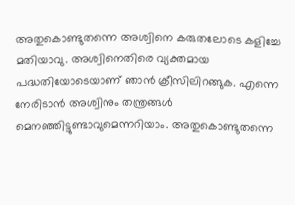അതുകൊണ്ടുതന്നെ അശ്വിനെ കരുതലോടെ കളിച്ചേ മതിയാവു. അശ്വിനെതിരെ വ്യക്തമായ പദ്ധതിയോടെയാണ് ഞാന്‍ ക്രീസിലിറങ്ങുക. എന്നെ നേരിടാന്‍ അശ്വിനും തന്ത്രങ്ങള്‍ മെനഞ്ഞിട്ടുണ്ടാവുമെന്നറിയാം. അതുകൊണ്ടുതന്നെ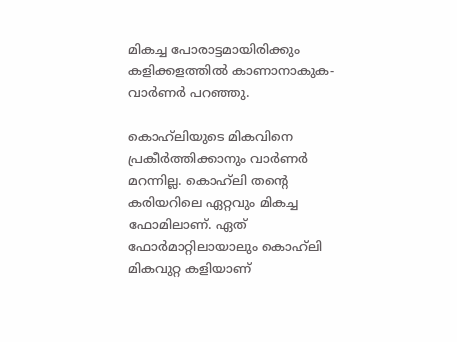മികച്ച പോരാട്ടമായിരിക്കും കളിക്കളത്തില്‍ കാണാനാകുക-വാര്‍ണര്‍ പറഞ്ഞു.

കൊഹ്‌ലിയുടെ മികവിനെ പ്രകീര്‍ത്തിക്കാനും വാര്‍ണര്‍ മറന്നില്ല. കൊഹ്‌ലി തന്റെ കരിയറിലെ ഏറ്റവും മികച്ച ഫോമിലാണ്. ഏത് ഫോര്‍മാറ്റിലായാലും കൊഹ്‌ലി മികവുറ്റ കളിയാണ്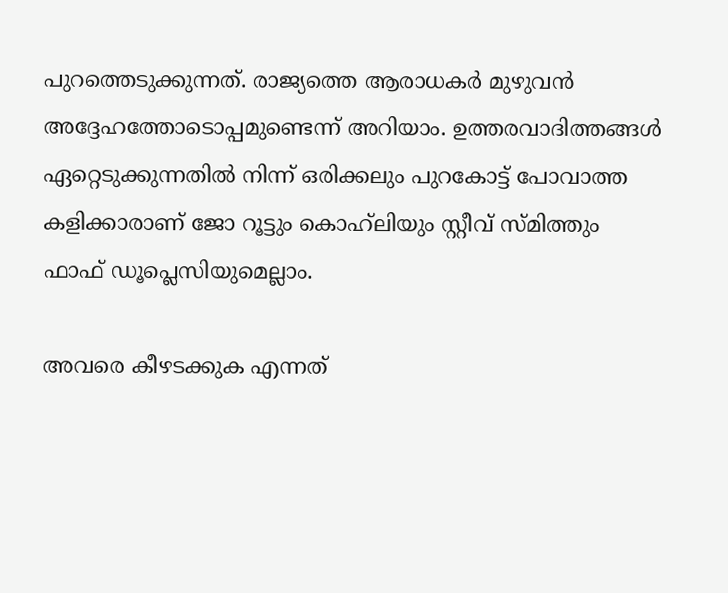പുറത്തെടുക്കുന്നത്. രാജ്യത്തെ ആരാധകര്‍ മുഴുവന്‍ അദ്ദേഹത്തോടൊപ്പമുണ്ടെന്ന് അറിയാം. ഉത്തരവാദിത്തങ്ങള്‍ ഏറ്റെടുക്കുന്നതില്‍ നിന്ന് ഒരിക്കലും പുറകോട്ട് പോവാത്ത കളിക്കാരാണ് ജോ റൂട്ടും കൊഹ്‌ലിയും സ്റ്റീവ് സ്മിത്തും ഫാഫ് ഡൂപ്ലെസിയുമെല്ലാം.

അവരെ കീഴടക്കുക എന്നത്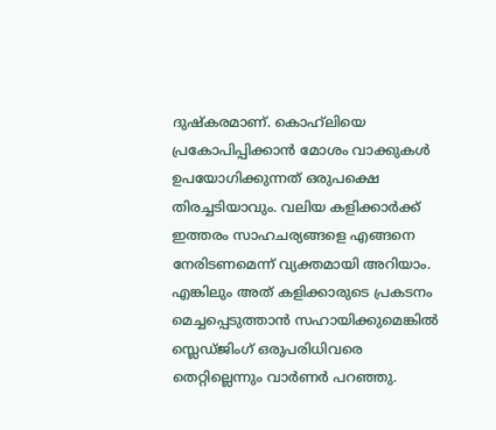ദുഷ്കരമാണ്. കൊഹ്‌ലിയെ പ്രകോപിപ്പിക്കാന്‍ മോശം വാക്കുകള്‍ ഉപയോഗിക്കുന്നത് ഒരുപക്ഷെ തിരച്ചടിയാവും. വലിയ കളിക്കാര്‍ക്ക് ഇത്തരം സാഹചര്യങ്ങളെ എങ്ങനെ നേരിടണമെന്ന് വ്യക്തമായി അറിയാം. എങ്കിലും അത് കളിക്കാരുടെ പ്രകടനം മെച്ചപ്പെടുത്താന്‍ സഹായിക്കുമെങ്കില്‍ സ്ലെഡ്ജിംഗ് ഒരുപരിധിവരെ തെറ്റില്ലെന്നും വാര്‍ണര്‍ പറഞ്ഞു.